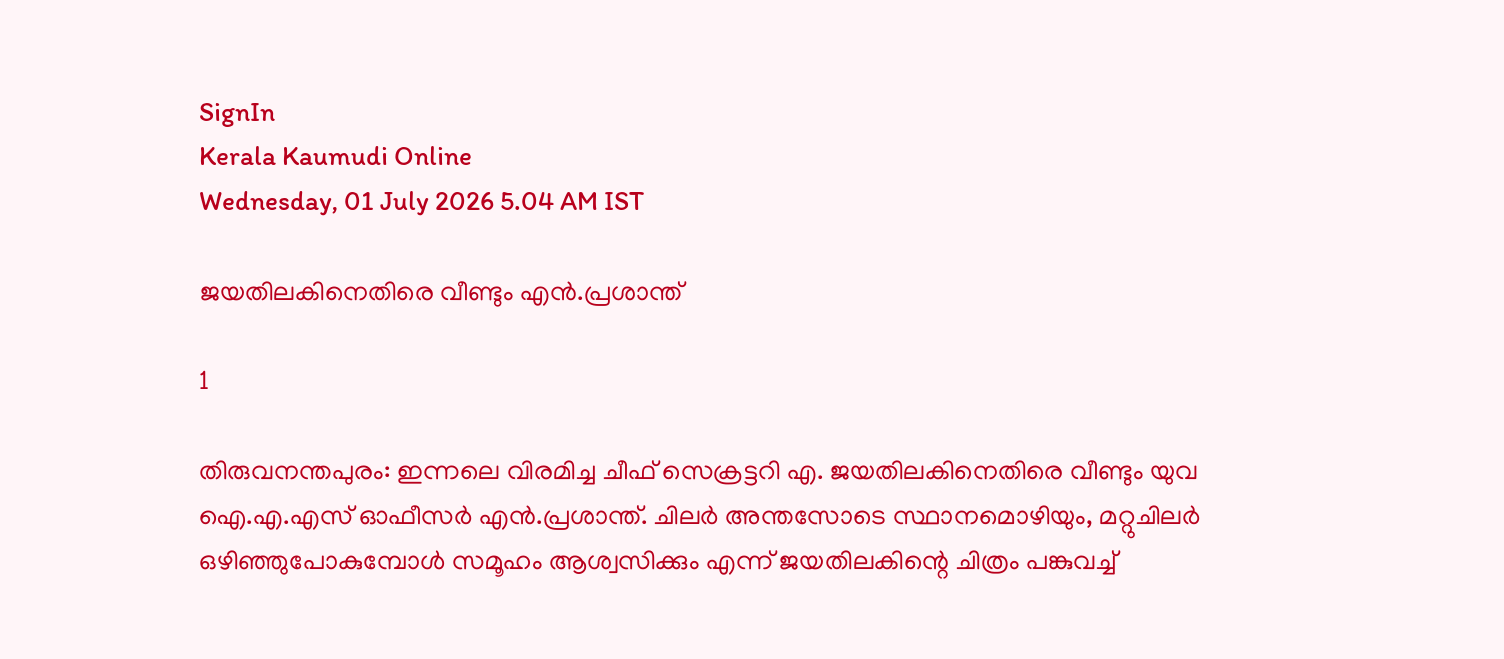SignIn
Kerala Kaumudi Online
Wednesday, 01 July 2026 5.04 AM IST

ജയതിലകിനെതിരെ വീണ്ടും എൻ.പ്രശാന്ത്

1

തിരുവനന്തപുരം: ഇന്നലെ വിരമിച്ച ചീഫ് സെക്രട്ടറി എ. ജയതിലകിനെതിരെ വീണ്ടും യുവ ഐ.എ.എസ് ഓഫീസർ എൻ.പ്രശാന്ത്. ചിലർ അന്തസോടെ സ്ഥാനമൊഴിയും, മറ്റുചിലർ ഒഴിഞ്ഞുപോകുമ്പോൾ സമൂഹം ആശ്വസിക്കും എന്ന് ജയതിലകിന്റെ ചിത്രം പങ്കുവച്ച്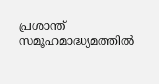പ്രശാന്ത് സമൂഹമാദ്ധ്യമത്തിൽ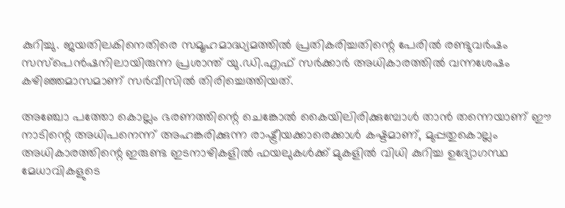കുറിച്ചു. ജയതിലകിനെതിരെ സമൂഹമാദ്ധ്യമത്തിൽ പ്രതികരിച്ചതിന്റെ പേരിൽ രണ്ടുവർഷം സസ്‌പെൻഷനിലായിരുന്ന പ്രശാന്ത് യു.ഡി.എഫ് സർക്കാർ അധികാരത്തിൽ വന്നശേഷം കഴിഞ്ഞമാസമാണ് സർവീസിൽ തിരിച്ചെത്തിയത്.

അഞ്ചോ പത്തോ കൊല്ലം ഭരണത്തിന്റെ ചെങ്കോൽ കൈയിലിരിക്കുമ്പോൾ താൻ തന്നെയാണ് ഈ നാടിന്റെ അധിപനെന്ന് അഹങ്കരിക്കുന്ന രാഷ്ട്രീയക്കാരെക്കാൾ കഷ്ടമാണ്, മുപ്പതുകൊല്ലം അധികാരത്തിന്റെ ഇരുണ്ട ഇടനാഴികളിൽ ഫയലുകൾക്ക് മുകളിൽ വിധി കുറിച്ച ഉദ്യോഗസ്ഥ മേധാവികളുടെ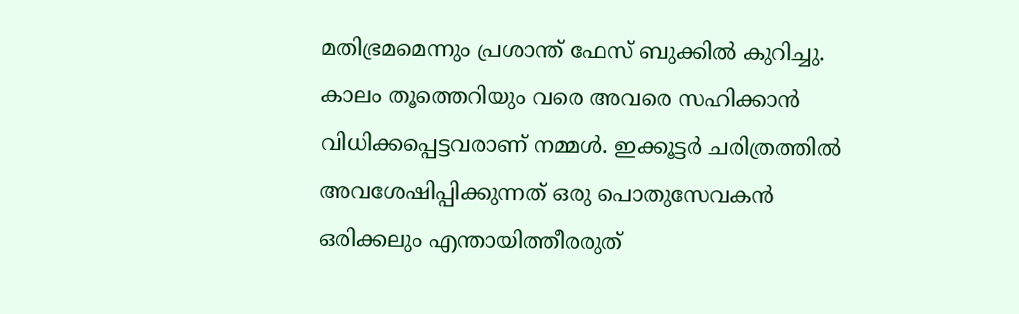മതിഭ്രമമെന്നും പ്രശാന്ത് ഫേസ് ബുക്കിൽ കുറിച്ചു. കാലം തൂത്തെറിയും വരെ അവരെ സഹിക്കാൻ വിധിക്കപ്പെട്ടവരാണ് നമ്മൾ. ഇക്കൂട്ടർ ചരിത്രത്തിൽ അവശേഷിപ്പിക്കുന്നത് ഒരു പൊതുസേവകൻ ഒരിക്കലും എന്തായിത്തീരരുത്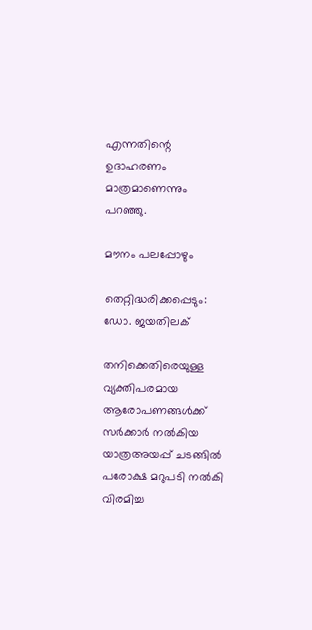എന്നതിന്റെ ഉദാഹരണം മാത്രമാണെന്നും പറഞ്ഞു.

മൗനം പലപ്പോഴും

തെറ്റിദ്ധരിക്കപ്പെടും:
ഡോ. ജയതിലക്

തനിക്കെതിരെയുള്ള വ്യക്തിപരമായ ആരോപണങ്ങൾക്ക് സർക്കാർ നൽകിയ യാത്രഅയപ്പ് ചടങ്ങിൽ പരോക്ഷ മറുപടി നൽകി വിരമിച്ച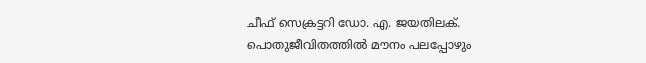ചീഫ് സെക്രട്ടറി ഡോ. എ. ജയതിലക്. പൊതുജീവിതത്തിൽ മൗനം പലപ്പോഴും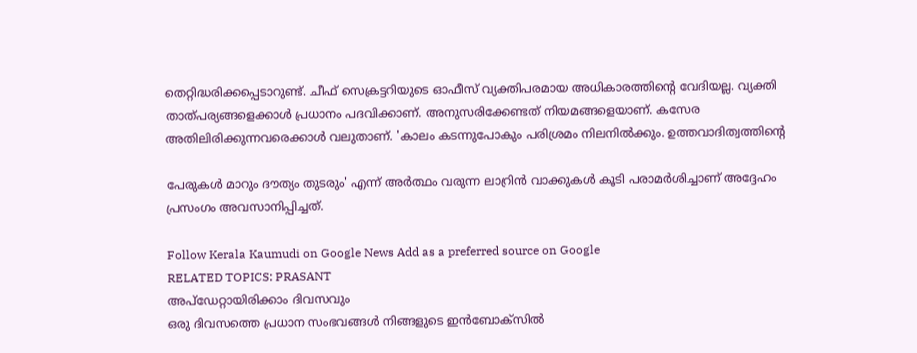തെറ്റിദ്ധരിക്കപ്പെടാറുണ്ട്. ചീഫ് സെക്രട്ടറിയുടെ ഓഫീസ് വ്യക്തിപരമായ അധികാരത്തിന്റെ വേദിയല്ല. വ്യക്തി താത്പര്യങ്ങളെക്കാൾ പ്രധാനം പദവിക്കാണ്. അനുസരിക്കേണ്ടത് നിയമങ്ങളെയാണ്. കസേര അതിലിരിക്കുന്നവരെക്കാൾ വലുതാണ്. 'കാലം കടന്നുപോകും പരിശ്രമം നിലനിൽക്കും. ഉത്തവാദിത്വത്തിന്റെ

പേരുകൾ മാറും ദൗത്യം തുടരും' എന്ന് അർത്ഥം വരുന്ന ലാറ്രിൻ വാക്കുകൾ കൂടി പരാമർശിച്ചാണ് അദ്ദേഹം പ്രസംഗം അവസാനിപ്പിച്ചത്.

Follow Kerala Kaumudi on Google News Add as a preferred source on Google
RELATED TOPICS: PRASANT
അപ്ഡേറ്റായിരിക്കാം ദിവസവും
ഒരു ദിവസത്തെ പ്രധാന സംഭവങ്ങൾ നിങ്ങളുടെ ഇൻബോക്സിൽ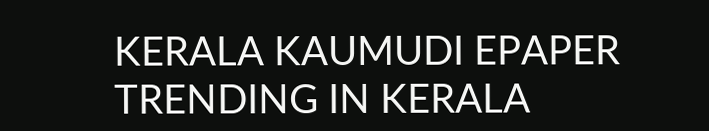KERALA KAUMUDI EPAPER
TRENDING IN KERALA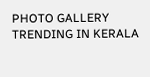PHOTO GALLERY
TRENDING IN KERALA